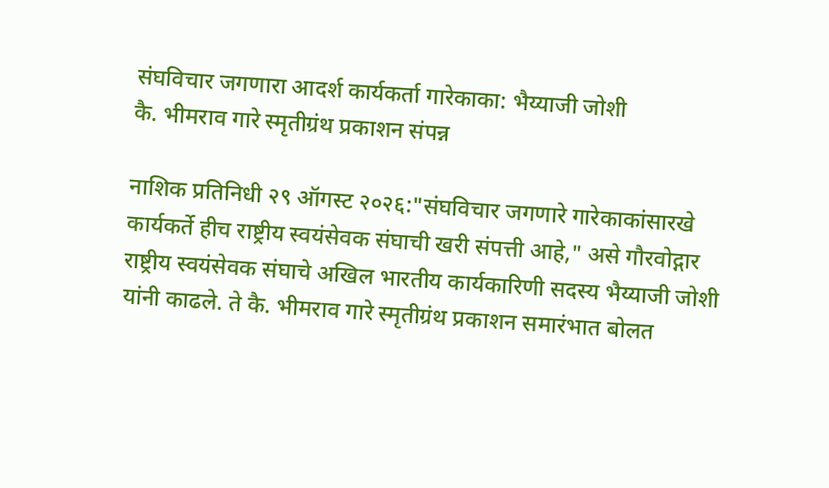संघविचार जगणारा आदर्श कार्यकर्ता गारेकाका: भैय्याजी जोशी
कै. भीमराव गारे स्मृतीग्रंथ प्रकाशन संपन्न

नाशिक प्रतिनिधी २९ ऑगस्ट २०२६:"संघविचार जगणारे गारेकाकांसारखे कार्यकर्ते हीच राष्ट्रीय स्वयंसेवक संघाची खरी संपत्ती आहे," असे गौरवोद्गार राष्ट्रीय स्वयंसेवक संघाचे अखिल भारतीय कार्यकारिणी सदस्य भैय्याजी जोशी यांनी काढले. ते कै. भीमराव गारे स्मृतीग्रंथ प्रकाशन समारंभात बोलत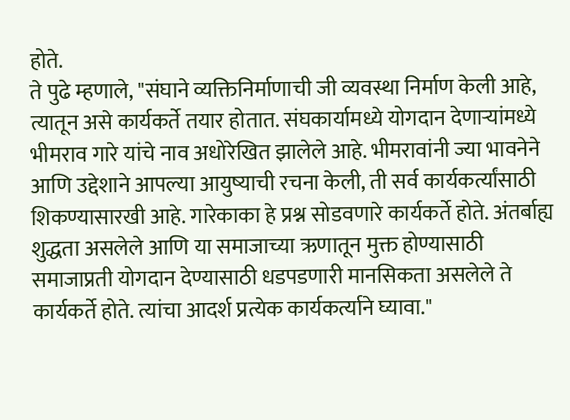होते.
ते पुढे म्हणाले, "संघाने व्यक्तिनिर्माणाची जी व्यवस्था निर्माण केली आहे, त्यातून असे कार्यकर्ते तयार होतात. संघकार्यामध्ये योगदान देणाऱ्यांमध्ये भीमराव गारे यांचे नाव अधोरेखित झालेले आहे. भीमरावांनी ज्या भावनेने आणि उद्देशाने आपल्या आयुष्याची रचना केली, ती सर्व कार्यकर्त्यांसाठी शिकण्यासारखी आहे. गारेकाका हे प्रश्न सोडवणारे कार्यकर्ते होते. अंतर्बाह्य शुद्धता असलेले आणि या समाजाच्या ऋणातून मुक्त होण्यासाठी समाजाप्रती योगदान देण्यासाठी धडपडणारी मानसिकता असलेले ते कार्यकर्ते होते. त्यांचा आदर्श प्रत्येक कार्यकर्त्याने घ्यावा."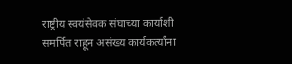राष्ट्रीय स्वयंसेवक संघाच्या कार्याशी समर्पित राहून असंख्य कार्यकर्त्यांना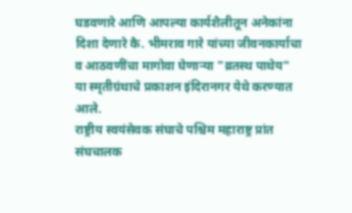घडवणारे आणि आपल्या कार्यशैलीतून अनेकांना दिशा देणारे कै. भीमराव गारे यांच्या जीवनकार्याचा व आठवणींचा मागोवा घेणाऱ्या "व्रतस्थ पाथेय" या स्मृतीग्रंथाचे प्रकाशन इंदिरानगर येथे करण्यात आले.
राष्ट्रीय स्वयंसेवक संघाचे पश्चिम महाराष्ट्र प्रांत संघचालक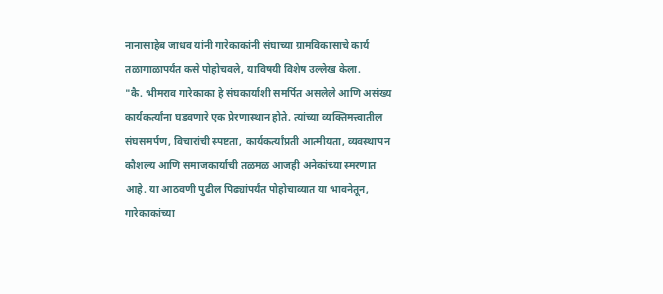नानासाहेब जाधव यांनी गारेकाकांनी संघाच्या ग्रामविकासाचे कार्य तळागाळापर्यंत कसे पोहोचवले, याविषयी विशेष उल्लेख केला.
"कै. भीमराव गारेकाका हे संघकार्याशी समर्पित असलेले आणि असंख्य कार्यकर्त्यांना घडवणारे एक प्रेरणास्थान होते. त्यांच्या व्यक्तिमत्त्वातील संघसमर्पण, विचारांची स्पष्टता, कार्यकर्त्यांप्रती आत्मीयता, व्यवस्थापन कौशल्य आणि समाजकार्याची तळमळ आजही अनेकांच्या स्मरणात आहे. या आठवणी पुढील पिढ्यांपर्यंत पोहोचाव्यात या भावनेतून, गारेकाकांच्या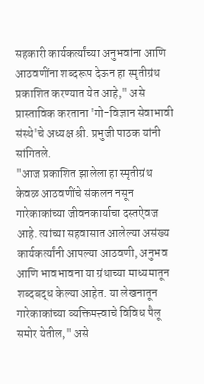सहकारी कार्यकर्त्यांच्या अनुभवांना आणि आठवणींना शब्दरूप देऊन हा स्मृतीग्रंथ प्रकाशित करण्यात येत आहे," असे प्रास्ताविक करताना 'गो-विज्ञान सेवाभावी संस्थे'चे अध्यक्ष श्री. प्रभुजी पाठक यांनी सांगितले.
"आज प्रकाशित झालेला हा स्मृतीग्रंथ केवळ आठवणींचे संकलन नसून गारेकाकांच्या जीवनकार्याचा दस्तऐवज आहे. त्यांच्या सहवासात आलेल्या असंख्य कार्यकर्त्यांनी आपल्या आठवणी, अनुभव आणि भावभावना या ग्रंथाच्या माध्यमातून शब्दबद्ध केल्या आहेत. या लेखनातून गारेकाकांच्या व्यक्तिमत्त्वाचे विविध पैलू समोर येतील," असे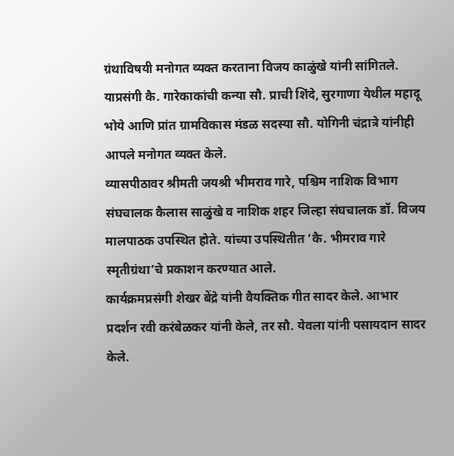ग्रंथाविषयी मनोगत व्यक्त करताना विजय काळुंखे यांनी सांगितले.
याप्रसंगी कै. गारेकाकांची कन्या सौ. प्राची शिंदे, सुरगाणा येथील महादू भोये आणि प्रांत ग्रामविकास मंडळ सदस्या सौ. योगिनी चंद्रात्रे यांनीही आपले मनोगत व्यक्त केले.
व्यासपीठावर श्रीमती जयश्री भीमराव गारे, पश्चिम नाशिक विभाग संघचालक कैलास साळुंखे व नाशिक शहर जिल्हा संघचालक डॉ. विजय मालपाठक उपस्थित होते. यांच्या उपस्थितीत ‘कै. भीमराव गारे स्मृतीग्रंथा’चे प्रकाशन करण्यात आले.
कार्यक्रमप्रसंगी शेखर बेंद्रे यांनी वैयक्तिक गीत सादर केले. आभार प्रदर्शन रवी करंबेळकर यांनी केले, तर सौ. येवला यांनी पसायदान सादर केले.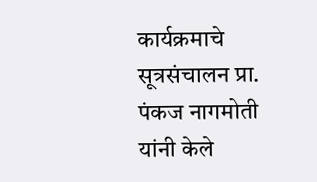कार्यक्रमाचे सूत्रसंचालन प्रा. पंकज नागमोती यांनी केले